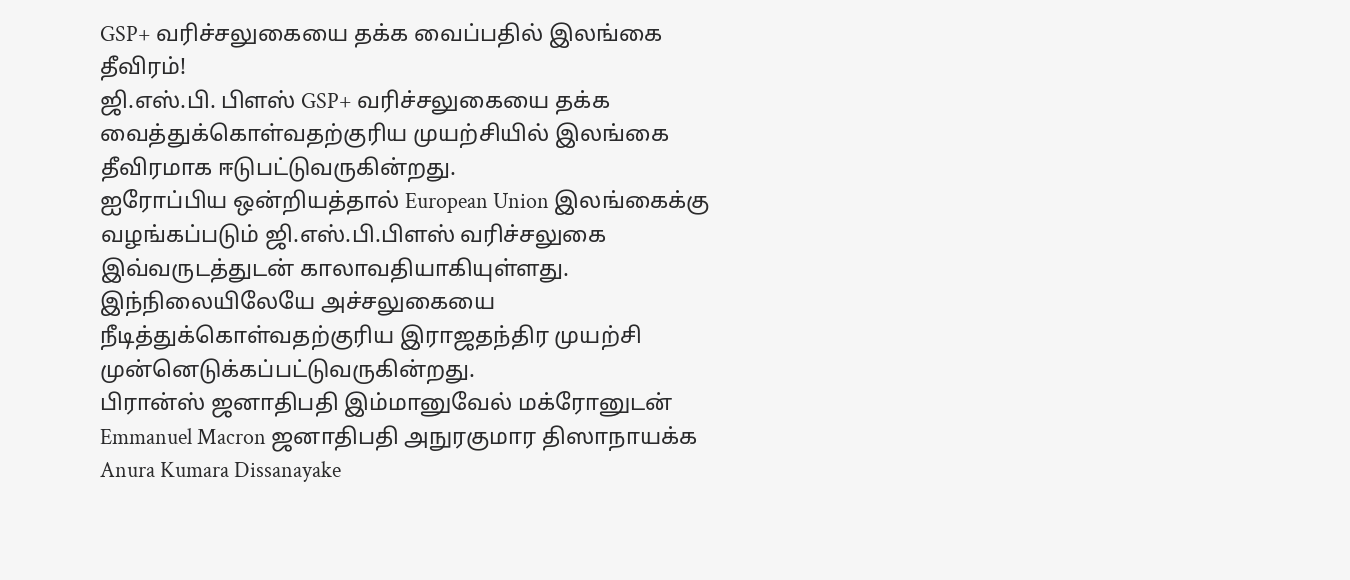GSP+ வரிச்சலுகையை தக்க வைப்பதில் இலங்கை தீவிரம்!
ஜி.எஸ்.பி. பிளஸ் GSP+ வரிச்சலுகையை தக்க வைத்துக்கொள்வதற்குரிய முயற்சியில் இலங்கை தீவிரமாக ஈடுபட்டுவருகின்றது.
ஐரோப்பிய ஒன்றியத்தால் European Union இலங்கைக்கு வழங்கப்படும் ஜி.எஸ்.பி.பிளஸ் வரிச்சலுகை இவ்வருடத்துடன் காலாவதியாகியுள்ளது.
இந்நிலையிலேயே அச்சலுகையை நீடித்துக்கொள்வதற்குரிய இராஜதந்திர முயற்சி முன்னெடுக்கப்பட்டுவருகின்றது.
பிரான்ஸ் ஜனாதிபதி இம்மானுவேல் மக்ரோனுடன் Emmanuel Macron ஜனாதிபதி அநுரகுமார திஸாநாயக்க Anura Kumara Dissanayake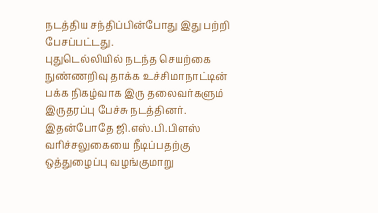நடத்திய சந்திப்பின்போது இது பற்றி பேசப்பட்டது.
புதுடெல்லியில் நடந்த செயற்கை நுண்ணறிவு தாக்க உச்சிமாநாட்டின் பக்க நிகழ்வாக இரு தலைவர்களும் இருதரப்பு பேச்சு நடத்தினர்.
இதன்போதே ஜி.எஸ்.பி.பிளஸ் வரிச்சலுகையை நீடிப்பதற்கு ஒத்துழைப்பு வழங்குமாறு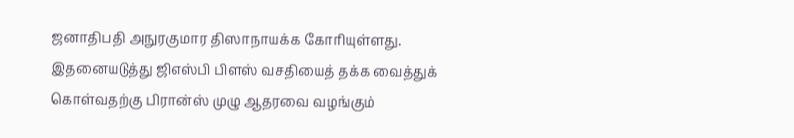ஜனாதிபதி அநுரகுமார திஸாநாயக்க கோரியுள்ளது.
இதனையடுத்து ஜிஎஸ்பி பிளஸ் வசதியைத் தக்க வைத்துக் கொள்வதற்கு பிரான்ஸ் முழு ஆதரவை வழங்கும்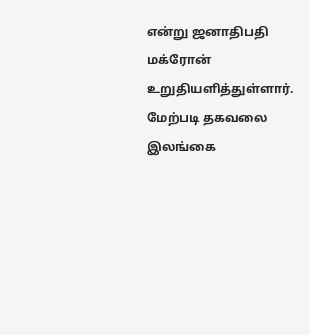என்று ஜனாதிபதி மக்ரோன் உறுதியளித்துள்ளார்.
மேற்படி தகவலை இலங்கை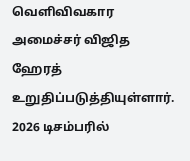வெளிவிவகார அமைச்சர் விஜித ஹேரத் உறுதிப்படுத்தியுள்ளார்.
2026 டிசம்பரில்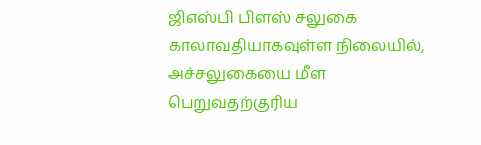ஜிஎஸ்பி பிளஸ் சலுகை காலாவதியாகவுள்ள நிலையில், அச்சலுகையை மீள பெறுவதற்குரிய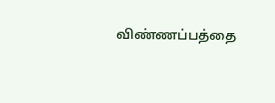விண்ணப்பத்தை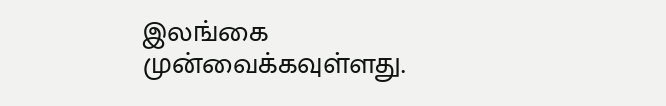இலங்கை முன்வைக்கவுள்ளது.